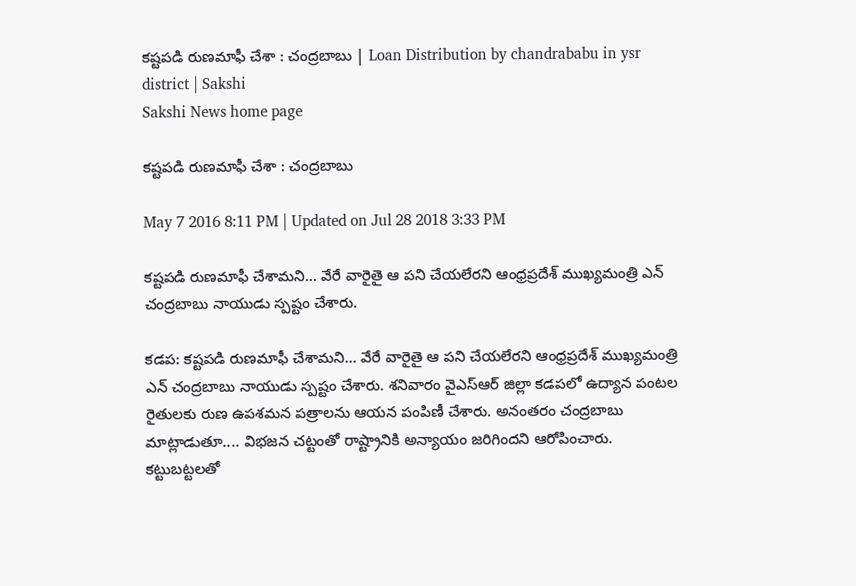కష్టపడి రుణమాఫీ చేశా : చంద్రబాబు | Loan Distribution by chandrababu in ysr district | Sakshi
Sakshi News home page

కష్టపడి రుణమాఫీ చేశా : చంద్రబాబు

May 7 2016 8:11 PM | Updated on Jul 28 2018 3:33 PM

కష్టపడి రుణమాఫీ చేశామని... వేరే వారైతై ఆ పని చేయలేరని ఆంధ్రప్రదేశ్ ముఖ్యమంత్రి ఎన్ చంద్రబాబు నాయుడు స్పష్టం చేశారు.

కడప: కష్టపడి రుణమాఫీ చేశామని... వేరే వారైతై ఆ పని చేయలేరని ఆంధ్రప్రదేశ్ ముఖ్యమంత్రి ఎన్ చంద్రబాబు నాయుడు స్పష్టం చేశారు. శనివారం వైఎస్ఆర్ జిల్లా కడపలో ఉద్యాన పంటల రైతులకు రుణ ఉపశమన పత్రాలను ఆయన పంపిణీ చేశారు. అనంతరం చంద్రబాబు మాట్లాడుతూ.... విభజన చట్టంతో రాష్ట్రానికి అన్యాయం జరిగిందని ఆరోపించారు. కట్టుబట్టలతో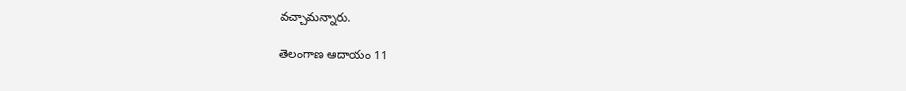వచ్చామన్నారు.

తెలంగాణ ఆదాయం 11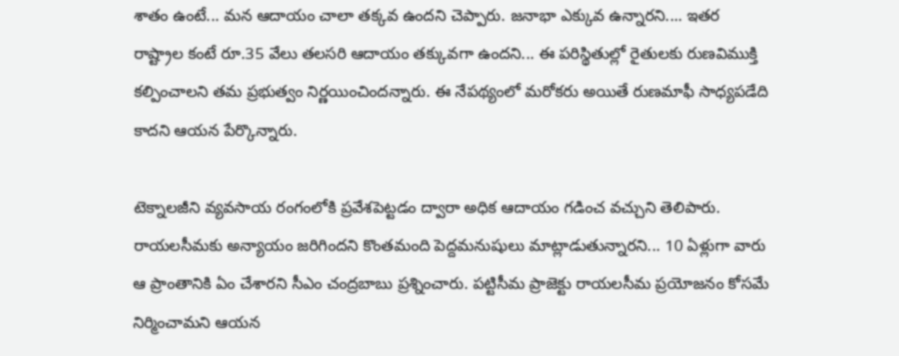శాతం ఉంటే... మన ఆదాయం చాలా తక్కవ ఉందని చెప్పారు. జనాభా ఎక్కువ ఉన్నారని.... ఇతర రాష్ట్రాల కంటే రూ.35 వేలు తలసరి ఆదాయం తక్కువగా ఉందని... ఈ పరిస్థితుల్లో రైతులకు రుణవిముక్తి కల్పించాలని తమ ప్రభుత్వం నిర్ణయించిందన్నారు. ఈ నేపథ్యంలో మరోకరు అయితే రుణమాఫీ సాధ్యపడేది కాదని ఆయన పేర్కొన్నారు.

టెక్నాలజీని వ్యవసాయ రంగంలోకి ప్రవేశపెట్టడం ద్వారా అధిక ఆదాయం గడించ వచ్చుని తెలిపారు. రాయలసీమకు అన్యాయం జరిగిందని కొంతమంది పెద్దమనుషులు మాట్లాడుతున్నారని... 10 ఏళ్లుగా వారు ఆ ప్రాంతానికి ఏం చేశారని సీఎం చంద్రబాబు ప్రశ్నించారు. పట్టిసీమ ప్రాజెక్టు రాయలసీమ ప్రయోజనం కోసమే నిర్మించామని ఆయన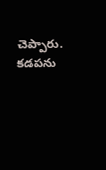చెప్పారు. కడపను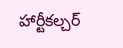హార్టీకల్చర్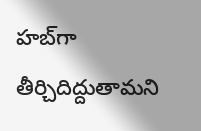హబ్‌గా తీర్చిదిద్దుతామని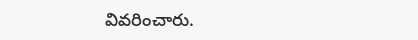వివరించారు.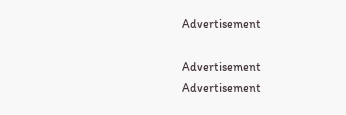Advertisement

Advertisement
Advertisement